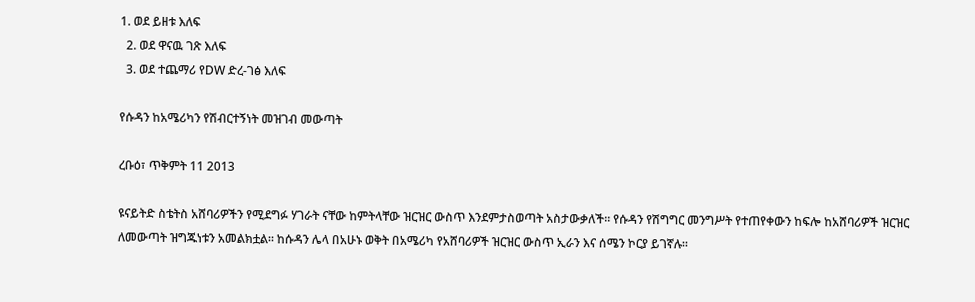1. ወደ ይዘቱ እለፍ
  2. ወደ ዋናዉ ገጽ እለፍ
  3. ወደ ተጨማሪ የDW ድረ-ገፅ እለፍ

የሱዳን ከአሜሪካን የሽብርተኝነት መዝገብ መውጣት

ረቡዕ፣ ጥቅምት 11 2013

ዩናይትድ ስቴትስ አሸባሪዎችን የሚደግፉ ሃገራት ናቸው ከምትላቸው ዝርዝር ውስጥ እንደምታስወጣት አስታውቃለች። የሱዳን የሽግግር መንግሥት የተጠየቀውን ከፍሎ ከአሸባሪዎች ዝርዝር ለመውጣት ዝግጁነቱን አመልክቷል። ከሱዳን ሌላ በአሁኑ ወቅት በአሜሪካ የአሸባሪዎች ዝርዝር ውስጥ ኢራን እና ሰሜን ኮርያ ይገኛሉ።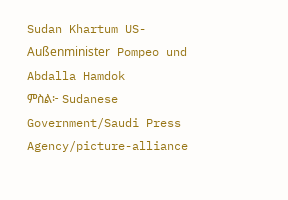Sudan Khartum US-Außenminister Pompeo und Abdalla Hamdok
ምስል፦ Sudanese Government/Saudi Press Agency/picture-alliance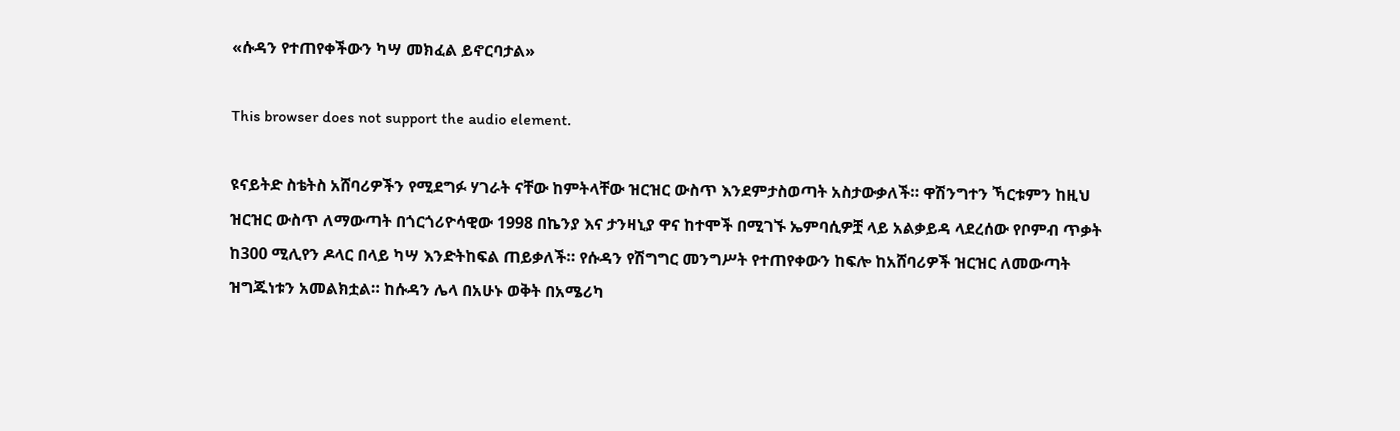«ሱዳን የተጠየቀችውን ካሣ መክፈል ይኖርባታል»

This browser does not support the audio element.

ዩናይትድ ስቴትስ አሸባሪዎችን የሚደግፉ ሃገራት ናቸው ከምትላቸው ዝርዝር ውስጥ እንደምታስወጣት አስታውቃለች። ዋሽንግተን ኻርቱምን ከዚህ ዝርዝር ውስጥ ለማውጣት በጎርጎሪዮሳዊው 1998 በኬንያ እና ታንዛኒያ ዋና ከተሞች በሚገኙ ኤምባሲዎቿ ላይ አልቃይዳ ላደረሰው የቦምብ ጥቃት ከ300 ሚሊየን ዶላር በላይ ካሣ እንድትከፍል ጠይቃለች። የሱዳን የሽግግር መንግሥት የተጠየቀውን ከፍሎ ከአሸባሪዎች ዝርዝር ለመውጣት ዝግጁነቱን አመልክቷል። ከሱዳን ሌላ በአሁኑ ወቅት በአሜሪካ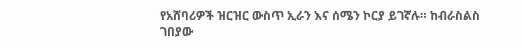የአሸባሪዎች ዝርዝር ውስጥ ኢራን እና ሰሜን ኮርያ ይገኛሉ። ከብራስልስ ገበያው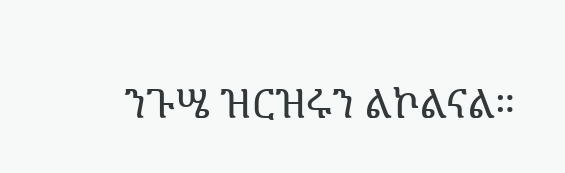ንጉሤ ዝርዝሩን ልኮልናል።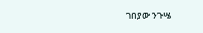ገበያው ንጉሤ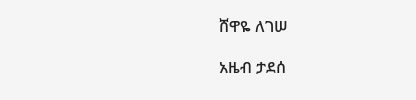ሸዋዬ ለገሠ

አዜብ ታደሰ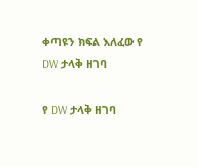ቀጣዩን ክፍል እለፈው የ DW ታላቅ ዘገባ

የ DW ታላቅ ዘገባ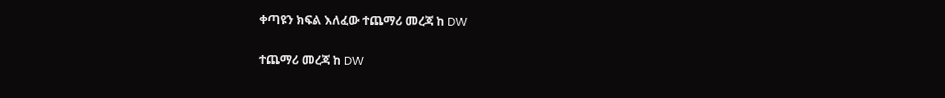ቀጣዩን ክፍል እለፈው ተጨማሪ መረጃ ከ DW

ተጨማሪ መረጃ ከ DW